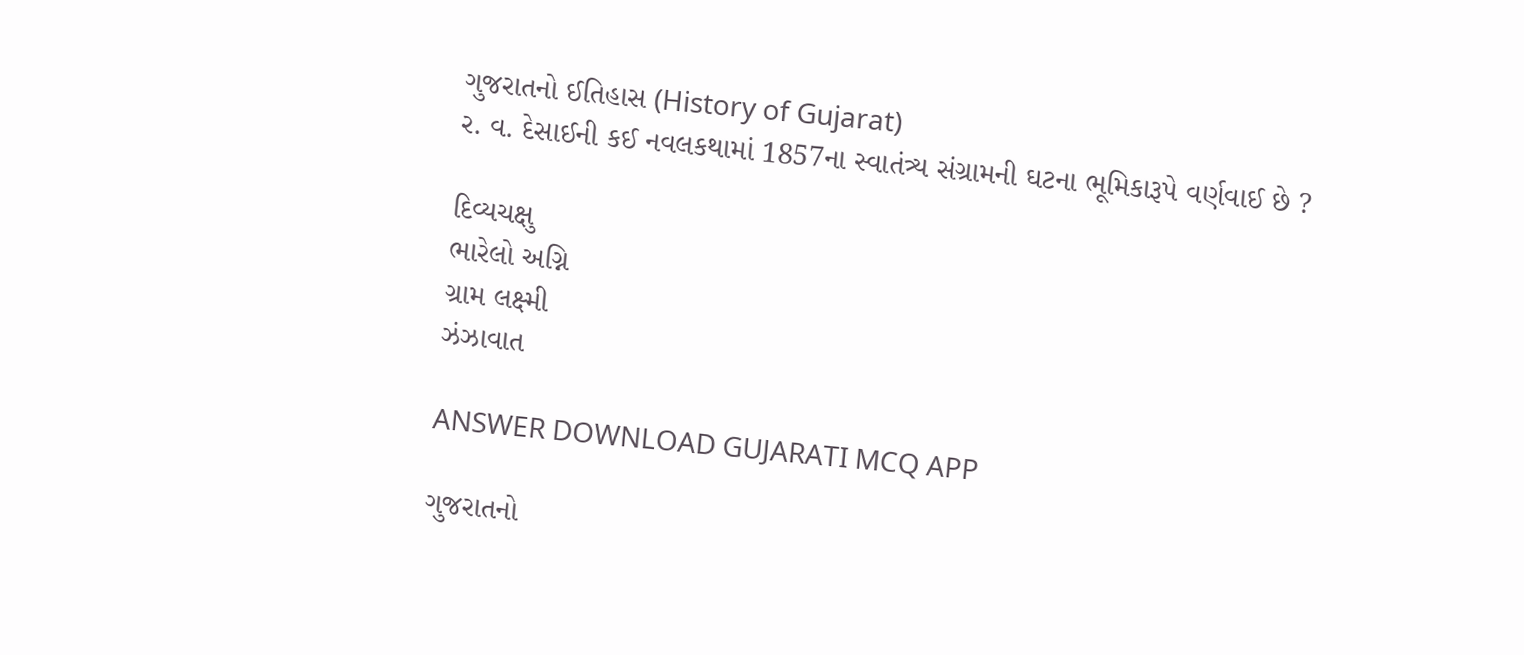ગુજરાતનો ઈતિહાસ (History of Gujarat)
ર. વ. દેસાઈની કઈ નવલકથામાં 1857ના સ્વાતંત્ર્ય સંગ્રામની ઘટના ભૂમિકારૂપે વર્ણવાઈ છે ?

દિવ્યચક્ષુ
ભારેલો અગ્નિ
ગ્રામ લક્ષ્મી
ઝંઝાવાત

ANSWER DOWNLOAD GUJARATI MCQ APP

ગુજરાતનો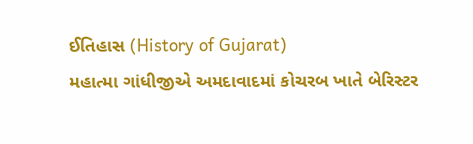ઈતિહાસ (History of Gujarat)
મહાત્મા ગાંધીજીએ અમદાવાદમાં કોચરબ ખાતે બેરિસ્ટર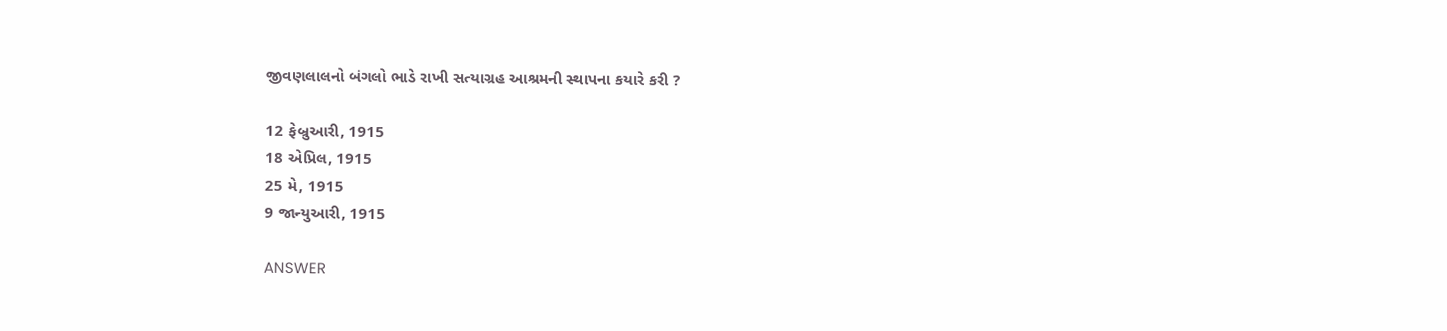જીવણલાલનો બંગલો ભાડે રાખી સત્યાગ્રહ આશ્રમની સ્થાપના કયારે કરી ?

12 ફેબ્રુઆરી, 1915
18 એપ્રિલ, 1915
25 મે, 1915
9 જાન્યુઆરી, 1915

ANSWER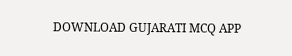DOWNLOAD GUJARATI MCQ APP